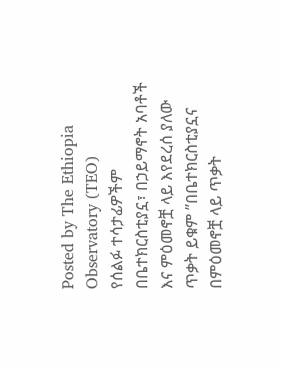Posted by The Ethiopia Observatory (TEO)
የሰልፉ ተሳታፊዎችም በቤተክርስቲያኗ፣ በኃይማኖት አባቶች እና ምዕመኖቿ ላይ እየደረሰ ያለው ጥቃት ይቁም ”በቤተክርስቲያኗና በምዕመኖቿ ላይ ጥቃት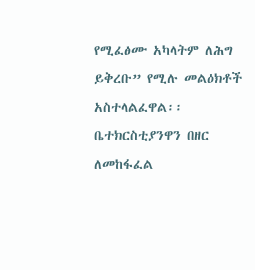የሚፈፅሙ አካላትም ለሕግ ይቅረቡ” የሚሉ መልዕክቶች አስተላልፈዋል፡፡
ቤተክርስቲያንዋን በዘር ለመከፋፈል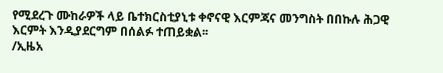የሚደረጉ ሙከራዎች ላይ ቤተክርስቲያኒቱ ቀኖናዊ እርምጃና መንግስት በበኩሉ ሕጋዊ እርምት እንዲያደርግም በሰልፉ ተጠይቋል፡፡
/ኢዜአ